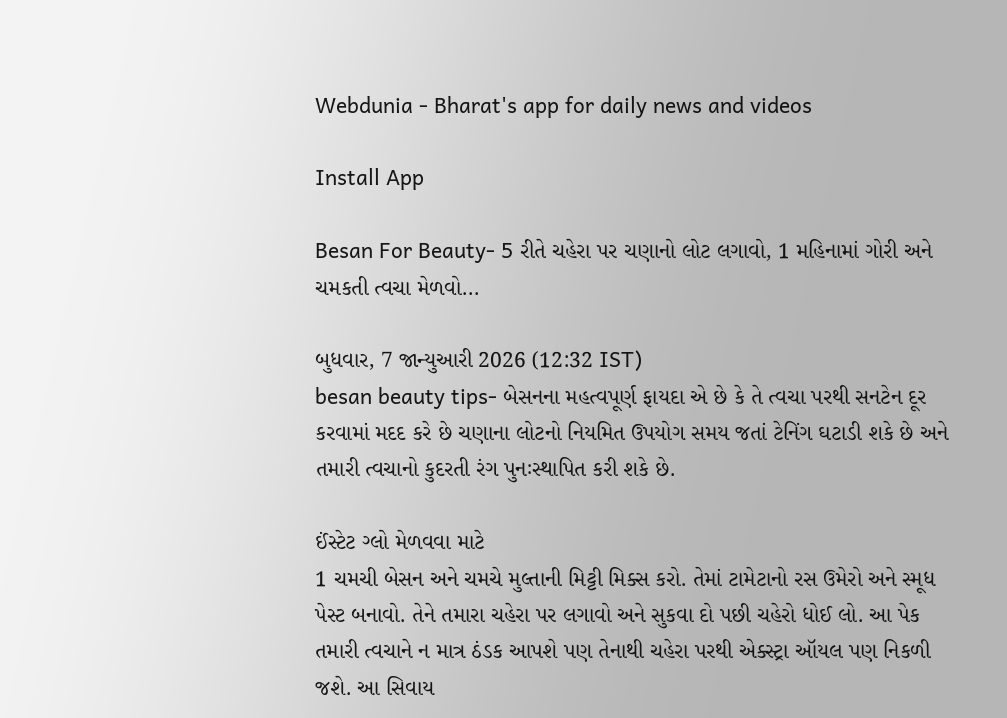Webdunia - Bharat's app for daily news and videos

Install App

Besan For Beauty- 5 રીતે ચહેરા પર ચણાનો લોટ લગાવો, 1 મહિનામાં ગોરી અને ચમકતી ત્વચા મેળવો...

બુધવાર, 7 જાન્યુઆરી 2026 (12:32 IST)
besan beauty tips- બેસનના મહત્વપૂર્ણ ફાયદા એ છે કે તે ત્વચા પરથી સનટેન દૂર કરવામાં મદદ કરે છે ચણાના લોટનો નિયમિત ઉપયોગ સમય જતાં ટેનિંગ ઘટાડી શકે છે અને તમારી ત્વચાનો કુદરતી રંગ પુનઃસ્થાપિત કરી શકે છે.

ઈંસ્ટેટ ગ્લો મેળવવા માટે
1 ચમચી બેસન અને ચમચે મુલ્તાની મિટ્ટી મિક્સ કરો. તેમાં ટામેટાનો રસ ઉમેરો અને સ્મૂધ પેસ્ટ બનાવો. તેને તમારા ચહેરા પર લગાવો અને સુકવા દો પછી ચહેરો ધોઈ લો. આ પેક તમારી ત્વચાને ન માત્ર ઠંડક આપશે પણ તેનાથી ચહેરા પરથી એક્સ્ટ્રા ઑયલ પણ નિકળી જશે. આ સિવાય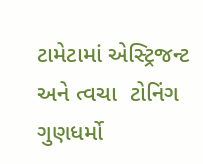ટામેટામાં એસ્ટ્રિજન્ટ અને ત્વચા  ટોનિંગ ગુણધર્મો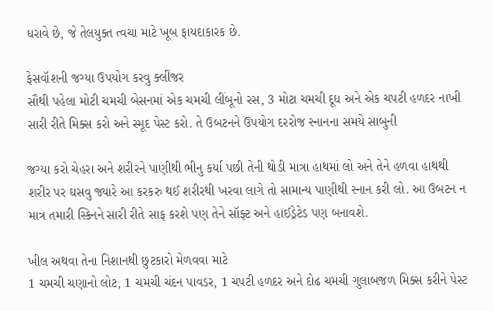ધરાવે છે, જે તેલયુક્ત ત્વચા માટે ખૂબ ફાયદાકારક છે.

ફેસવૉશની જગ્યા ઉપયોગ કરવુ ક્લીંજર
સૌથી પહેલા મોટી ચમચી બેસનમાં એક ચમચી લીંબૂનો રસ, 3 મોટા ચમચી દૂધ અને એક ચપટી હળદર નાખી સારી રીતે મિક્સ કરો અને સ્મૂદ પેસ્ટ કરો. તે ઉબટનને ઉપયોગ દરરોજ સ્નાનના સમયે સાબુની

જગ્યા કરો ચેહરા અને શરીરને પાણીથી ભીનુ કર્યા પછી તેની થોડી માત્રા હાથમાં લો અને તેને હળવા હાથથી શરીર પર ઘસવુ જ્યારે આ કરકરુ થઈ શરીરથી ખરવા લાગે તો સામાન્ય પાણીથી સ્નાન કરી લો. આ ઉબટન ન માત્ર તમારી સ્કિનને સારી રીતે સાફ કરશે પણ તેને સૉફ્ટ અને હાઈડ્રેટેડ પણ બનાવશે.

ખીલ અથવા તેના નિશાનથી છુટકારો મેળવવા માટે
1 ચમચી ચણાનો લોટ, 1 ચમચી ચંદન પાવડર, 1 ચપટી હળદર અને દોઢ ચમચી ગુલાબજળ મિક્સ કરીને પેસ્ટ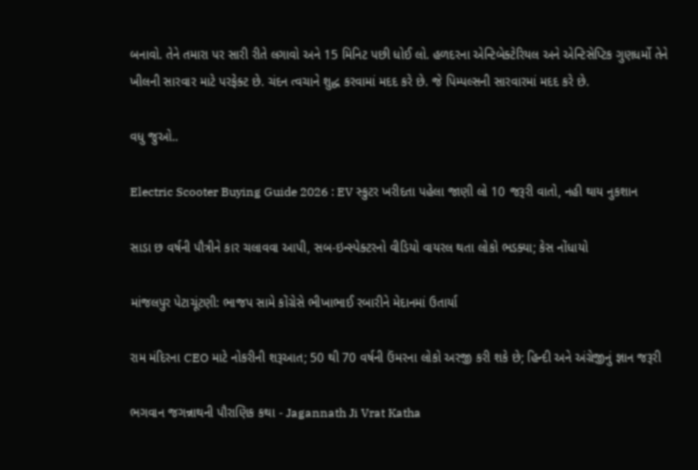બનાવો. તેને તમારા પર સારી રીતે લગાવો અને 15 મિનિટ પછી ધોઈ લો. હળદરના એન્ટિબેક્ટેરિયલ અને એન્ટિસેપ્ટિક ગુણધર્મો તેને ખીલની સારવાર માટે પરફેક્ટ છે. ચંદન ત્વચાને શુદ્ધ કરવામાં મદદ કરે છે. જે પિમ્પલ્સની સારવારમાં મદદ કરે છે.

વધુ જુઓ..

Electric Scooter Buying Guide 2026 : EV સ્કુટર ખરીદતા પહેલા જાણી લો 10 જરૂરી વાતો, નહી થાય નુકશાન

સાડા છ વર્ષની પૌત્રીને કાર ચલાવવા આપી, સબ-ઇન્સ્પેક્ટરનો વીડિયો વાયરલ થતા લોકો ભડક્યા; કેસ નોંધાયો

માંજલપુર પેટાચૂંટણી: ભાજપ સામે કોંગ્રેસે ભીખાભાઈ રબારીને મેદાનમાં ઉતાર્યા

રામ મંદિરના CEO માટે નોકરીની શરૂઆત; 50 થી 70 વર્ષની ઉંમરના લોકો અરજી કરી શકે છે; હિન્દી અને અંગ્રેજીનું જ્ઞાન જરૂરી

ભગવાન જગન્નાથની પૌરાણિક કથા - Jagannath Ji Vrat Katha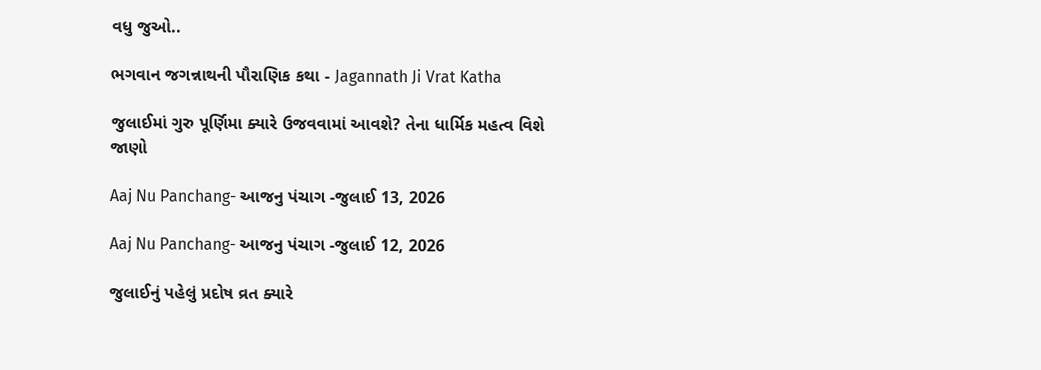વધુ જુઓ..

ભગવાન જગન્નાથની પૌરાણિક કથા - Jagannath Ji Vrat Katha

જુલાઈમાં ગુરુ પૂર્ણિમા ક્યારે ઉજવવામાં આવશે? તેના ધાર્મિક મહત્વ વિશે જાણો

Aaj Nu Panchang- આજનુ પંચાગ -જુલાઈ 13, 2026

Aaj Nu Panchang- આજનુ પંચાગ -જુલાઈ 12, 2026

જુલાઈનું પહેલું પ્રદોષ વ્રત ક્યારે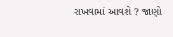રાખવામાં આવશે ? જાણો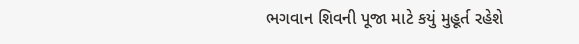ભગવાન શિવની પૂજા માટે કયું મુહૂર્ત રહેશે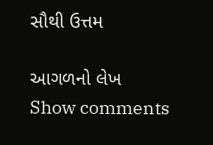સૌથી ઉત્તમ

આગળનો લેખ
Show comments